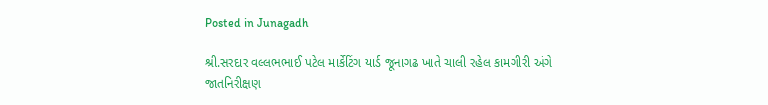Posted in Junagadh

શ્રી.સરદાર વલ્લભભાઈ પટેલ માર્કેટિંગ યાર્ડ જૂનાગઢ ખાતે ચાલી રહેલ કામગીરી અંગે જાતનિરીક્ષણ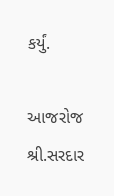કર્યું.

આજરોજ શ્રી.સરદાર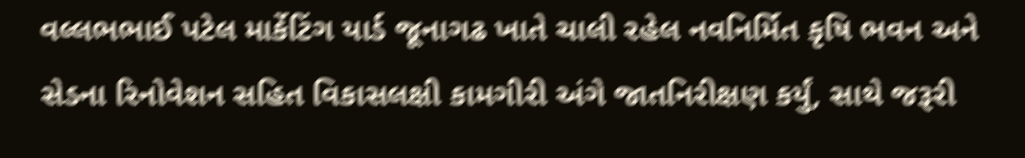વલ્લભભાઈ પટેલ માર્કેટિંગ યાર્ડ જૂનાગઢ ખાતે ચાલી રહેલ નવનિર્મિત કૃષિ ભવન અને સેડના રિનોવેશન સહિત વિકાસલક્ષી કામગીરી અંગે જાતનિરીક્ષણ કર્યું, સાથે જરૂરી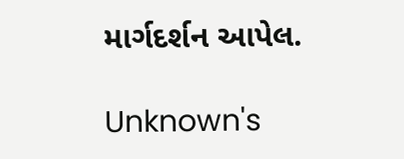માર્ગદર્શન આપેલ.

Unknown's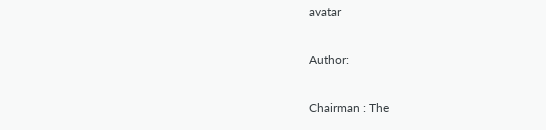avatar

Author:

Chairman : The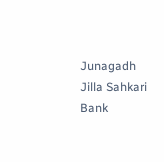Junagadh Jilla Sahkari Bank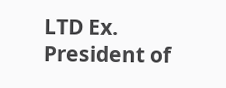LTD Ex. President of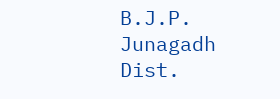B.J.P. Junagadh Dist.